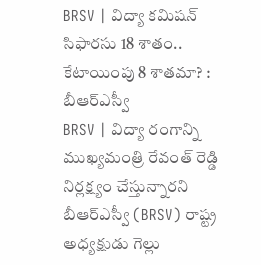BRSV | విద్యా కమిషన్ సిఫారసు 18 శాతం.. కేటాయింపు 8 శాతమా? : బీఆర్ఎస్వీ
BRSV | విద్యా రంగాన్ని ముఖ్యమంత్రి రేవంత్ రెడ్డి నిర్లక్ష్యం చేస్తున్నారని బీఆర్ఎస్వీ (BRSV) రాష్ట్ర అధ్యక్షుడు గెల్లు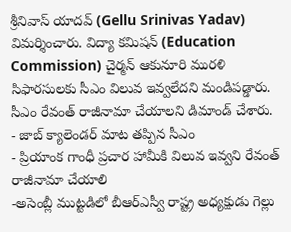శ్రీనివాస్ యాదవ్ (Gellu Srinivas Yadav) విమర్శించారు. విద్యా కమిషన్ (Education Commission) చైర్మన్ ఆకునూరి మురళి సిఫారసులకు సీఎం విలువ ఇవ్వలేదని మండిపడ్డారు. సీఎం రేవంత్ రాజీనామా చేయాలని డిమాండ్ చేశారు.
- జాబ్ క్యాలెండర్ మాట తప్పిన సీఎం
- ప్రియాంక గాంధీ ప్రచార హామీకి విలువ ఇవ్వని రేవంత్ రాజీనామా చేయాలి
-అసెంబ్లీ ముట్టడిలో బీఆర్ఎస్వీ రాష్ట్ర అధ్యక్షుడు గెల్లు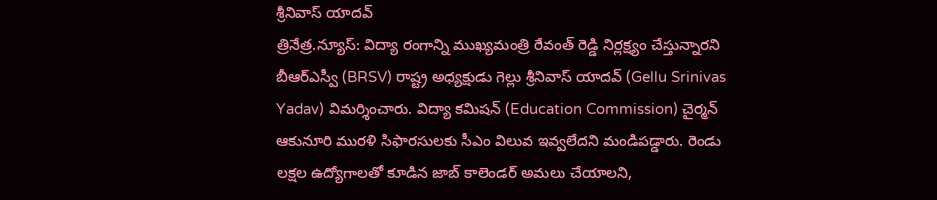శ్రీనివాస్ యాదవ్
త్రినేత్ర.న్యూస్: విద్యా రంగాన్ని ముఖ్యమంత్రి రేవంత్ రెడ్డి నిర్లక్ష్యం చేస్తున్నారని బీఆర్ఎస్వీ (BRSV) రాష్ట్ర అధ్యక్షుడు గెల్లు శ్రీనివాస్ యాదవ్ (Gellu Srinivas Yadav) విమర్శించారు. విద్యా కమిషన్ (Education Commission) చైర్మన్ ఆకునూరి మురళి సిఫారసులకు సీఎం విలువ ఇవ్వలేదని మండిపడ్డారు. రెండు లక్షల ఉద్యోగాలతో కూడిన జాబ్ కాలెండర్ అమలు చేయాలని,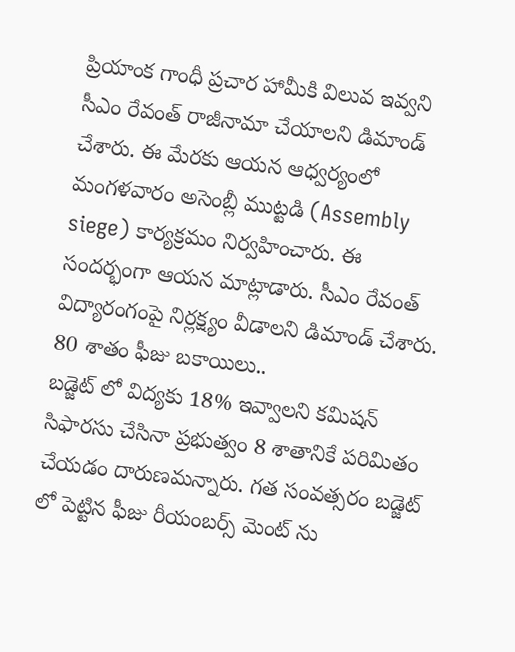ప్రియాంక గాంధీ ప్రచార హామీకి విలువ ఇవ్వని సీఎం రేవంత్ రాజీనామా చేయాలని డిమాండ్ చేశారు. ఈ మేరకు ఆయన ఆధ్వర్యంలో మంగళవారం అసెంబ్లీ ముట్టడి (Assembly siege) కార్యక్రమం నిర్వహించారు. ఈ సందర్భంగా ఆయన మాట్లాడారు. సీఎం రేవంత్ విద్యారంగంపై నిర్లక్ష్యం వీడాలని డిమాండ్ చేశారు.
80 శాతం ఫీజు బకాయిలు..
బడ్జెట్ లో విద్యకు 18% ఇవ్వాలని కమిషన్ సిఫారసు చేసినా ప్రభుత్వం 8 శాతానికే పరిమితం చేయడం దారుణమన్నారు. గత సంవత్సరం బడ్జెట్ లో పెట్టిన ఫీజు రీయంబర్స్ మెంట్ ను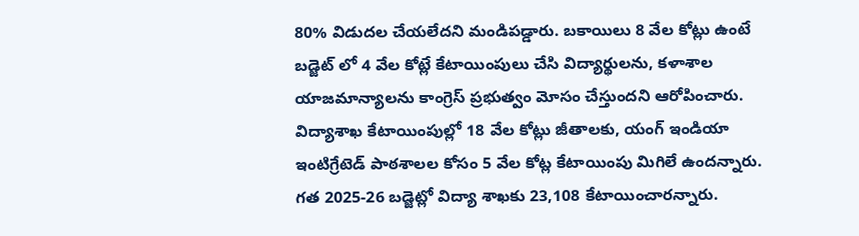80% విడుదల చేయలేదని మండిపడ్డారు. బకాయిలు 8 వేల కోట్లు ఉంటే బడ్జెట్ లో 4 వేల కోట్లే కేటాయింపులు చేసి విద్యార్థులను, కళాశాల యాజమాన్యాలను కాంగ్రెస్ ప్రభుత్వం మోసం చేస్తుందని ఆరోపించారు. విద్యాశాఖ కేటాయింపుల్లో 18 వేల కోట్లు జీతాలకు, యంగ్ ఇండియా ఇంటిగ్రేటెడ్ పాఠశాలల కోసం 5 వేల కోట్ల కేటాయింపు మిగిలే ఉందన్నారు. గత 2025-26 బడ్జెట్లో విద్యా శాఖకు 23,108 కేటాయించారన్నారు.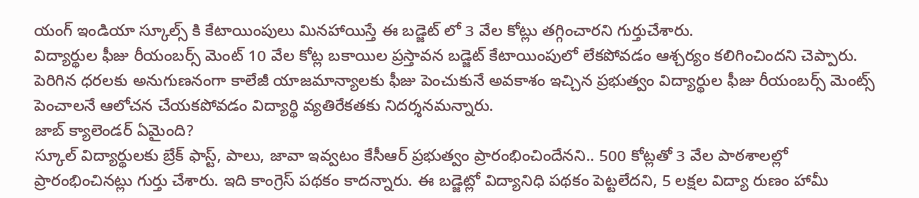యంగ్ ఇండియా స్కూల్స్ కి కేటాయింపులు మినహాయిస్తే ఈ బడ్జెట్ లో 3 వేల కోట్లు తగ్గించారని గుర్తుచేశారు.
విద్యార్థుల ఫీజు రీయంబర్స్ మెంట్ 10 వేల కోట్ల బకాయిల ప్రస్తావన బడ్జెట్ కేటాయింపులో లేకపోవడం ఆశ్చర్యం కలిగించిందని చెప్పారు. పెరిగిన ధరలకు అనుగుణనంగా కాలేజీ యాజమాన్యాలకు ఫీజు పెంచుకునే అవకాశం ఇచ్చిన ప్రభుత్వం విద్యార్థుల ఫీజు రీయంబర్స్ మెంట్స్ పెంచాలనే ఆలోచన చేయకపోవడం విద్యార్థి వ్యతిరేకతకు నిదర్శనమన్నారు.
జాబ్ క్యాలెండర్ ఏమైంది?
స్కూల్ విద్యార్థులకు బ్రేక్ ఫాస్ట్, పాలు, జావా ఇవ్వటం కేసీఆర్ ప్రభుత్వం ప్రారంభించిందేనని.. 500 కోట్లతో 3 వేల పాఠశాలల్లో ప్రారంభించినట్లు గుర్తు చేశారు. ఇది కాంగ్రెస్ పథకం కాదన్నారు. ఈ బడ్జెట్లో విద్యానిధి పథకం పెట్టలేదని, 5 లక్షల విద్యా రుణం హామీ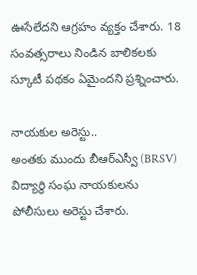ఊసేలేదని ఆగ్రహం వ్యక్తం చేశారు. 18 సంవత్సరాలు నిండిన బాలికలకు స్కూటీ పథకం ఏమైందని ప్రశ్నించారు.

నాయకుల అరెస్టు..
అంతకు ముందు బీఆర్ఎస్వీ (BRSV) విద్యార్థి సంఘ నాయకులను పోలీసులు అరెస్టు చేశారు.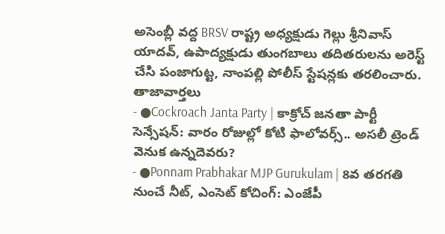అసెంబ్లీ వద్ద BRSV రాష్ట్ర అధ్యక్షుడు గెల్లు శ్రీనివాస్ యాదవ్, ఉపాద్యక్షుడు తుంగబాలు తదితరులను అరెస్ట్ చేసి పంజాగుట్ట, నాంపల్లి పోలీస్ స్టేషన్లకు తరలించారు.
తాజావార్తలు
- ●Cockroach Janta Party | కాక్రోచ్ జనతా పార్టీ సెన్సేషన్: వారం రోజుల్లో కోటి ఫాలోవర్స్.. అసలీ ట్రెండ్ వెనుక ఉన్నదెవరు?
- ●Ponnam Prabhakar MJP Gurukulam | 8వ తరగతి నుంచే నీట్, ఎంసెట్ కోచింగ్: ఎంజేపీ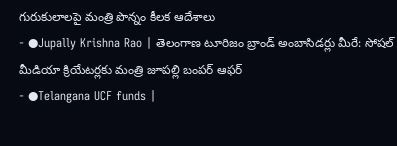గురుకులాలపై మంత్రి పొన్నం కీలక ఆదేశాలు
- ●Jupally Krishna Rao | తెలంగాణ టూరిజం బ్రాండ్ అంబాసిడర్లు మీరే: సోషల్ మీడియా క్రియేటర్లకు మంత్రి జూపల్లి బంపర్ ఆఫర్
- ●Telangana UCF funds |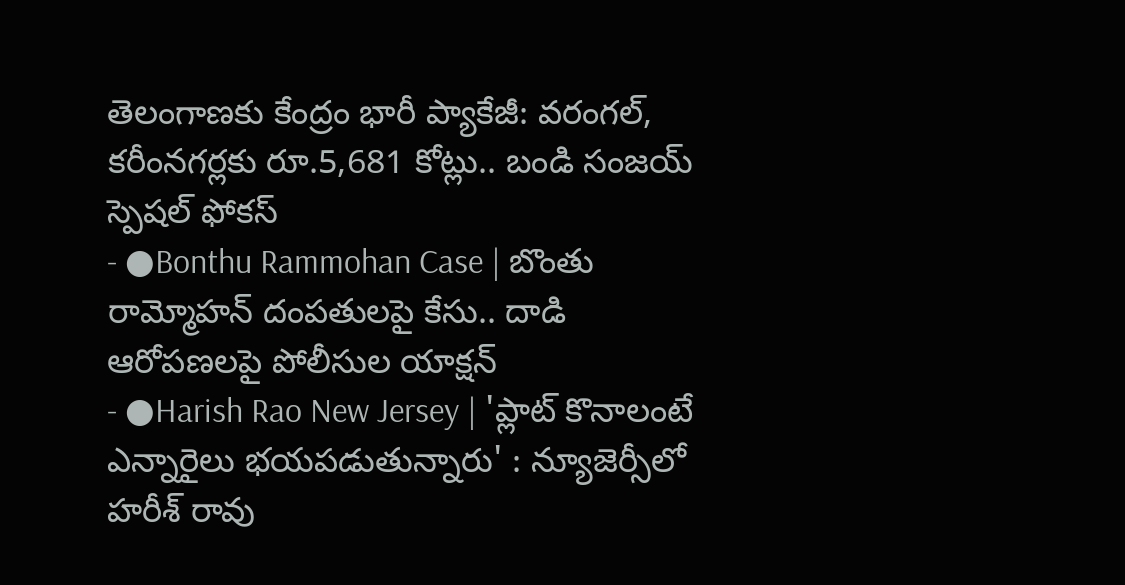తెలంగాణకు కేంద్రం భారీ ప్యాకేజీ: వరంగల్, కరీంనగర్లకు రూ.5,681 కోట్లు.. బండి సంజయ్ స్పెషల్ ఫోకస్
- ●Bonthu Rammohan Case | బొంతు రామ్మోహన్ దంపతులపై కేసు.. దాడి ఆరోపణలపై పోలీసుల యాక్షన్
- ●Harish Rao New Jersey | 'ప్లాట్ కొనాలంటే ఎన్నారైలు భయపడుతున్నారు' : న్యూజెర్సీలో హరీశ్ రావు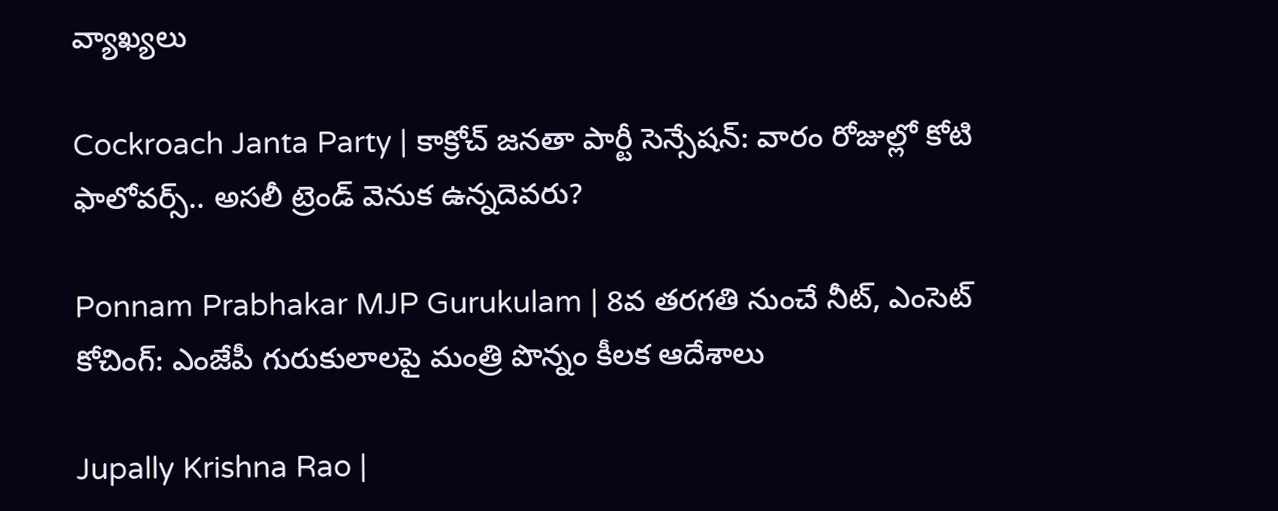వ్యాఖ్యలు

Cockroach Janta Party | కాక్రోచ్ జనతా పార్టీ సెన్సేషన్: వారం రోజుల్లో కోటి ఫాలోవర్స్.. అసలీ ట్రెండ్ వెనుక ఉన్నదెవరు?

Ponnam Prabhakar MJP Gurukulam | 8వ తరగతి నుంచే నీట్, ఎంసెట్ కోచింగ్: ఎంజేపీ గురుకులాలపై మంత్రి పొన్నం కీలక ఆదేశాలు

Jupally Krishna Rao |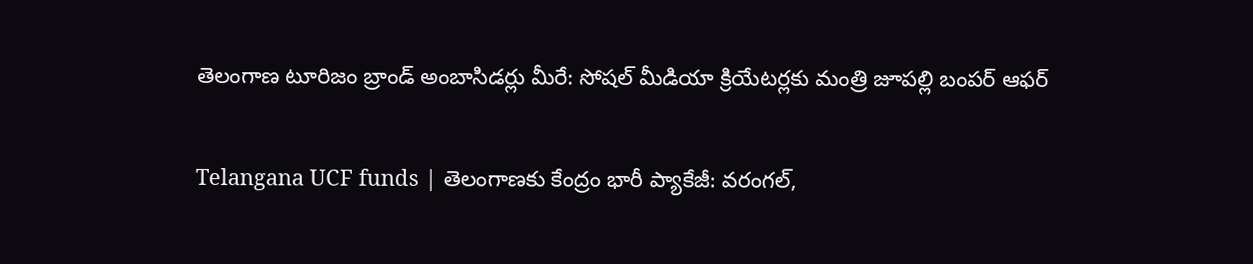తెలంగాణ టూరిజం బ్రాండ్ అంబాసిడర్లు మీరే: సోషల్ మీడియా క్రియేటర్లకు మంత్రి జూపల్లి బంపర్ ఆఫర్

Telangana UCF funds | తెలంగాణకు కేంద్రం భారీ ప్యాకేజీ: వరంగల్,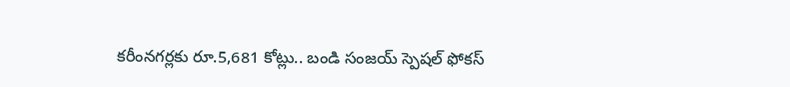కరీంనగర్లకు రూ.5,681 కోట్లు.. బండి సంజయ్ స్పెషల్ ఫోకస్